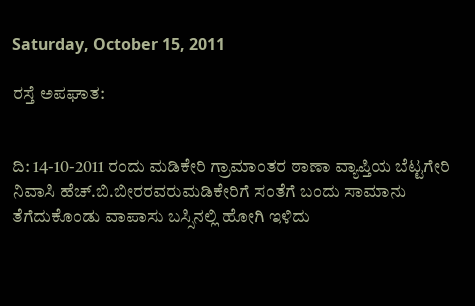Saturday, October 15, 2011

ರಸ್ತೆ ಅಪಘಾತ:


ದಿ: 14-10-2011 ರಂದು ಮಡಿಕೇರಿ ಗ್ರಾಮಾಂತರ ಠಾಣಾ ವ್ಯಾಪ್ತಿಯ ಬೆಟ್ಟಗೇರಿ ನಿವಾಸಿ ಹೆಚ್‌.ಬಿ.ಬೀರರವರುಮಡಿಕೇರಿಗೆ ಸಂತೆಗೆ ಬಂದು ಸಾಮಾನು ತೆಗೆದುಕೊಂಡು ವಾಪಾಸು ಬಸ್ಸಿನಲ್ಲಿ ಹೋಗಿ ಇಳಿದು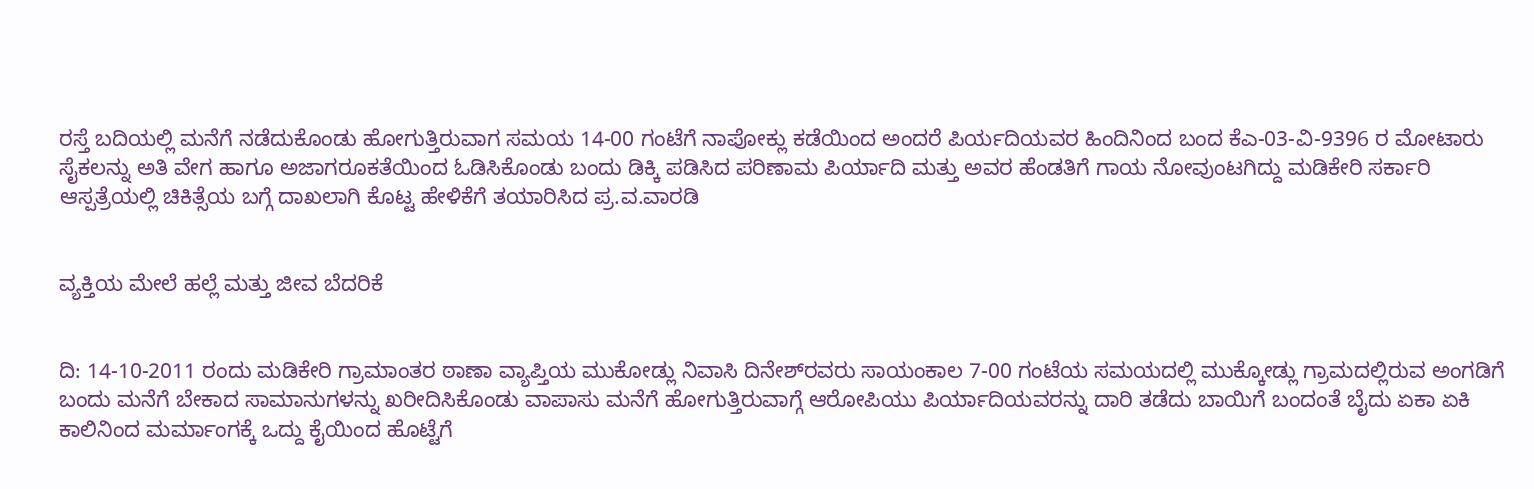ರಸ್ತೆ ಬದಿಯಲ್ಲಿ ಮನೆಗೆ ನಡೆದುಕೊಂಡು ಹೋಗುತ್ತಿರುವಾಗ ಸಮಯ 14-00 ಗಂಟೆಗೆ ನಾಪೋಕ್ಲು ಕಡೆಯಿಂದ ಅಂದರೆ ಪಿರ್ಯದಿಯವರ ಹಿಂದಿನಿಂದ ಬಂದ ಕೆಎ-03-ವಿ-9396 ರ ಮೋಟಾರು ಸೈಕಲನ್ನು ಅತಿ ವೇಗ ಹಾಗೂ ಅಜಾಗರೂಕತೆಯಿಂದ ಓಡಿಸಿಕೊಂಡು ಬಂದು ಡಿಕ್ಕಿ ಪಡಿಸಿದ ಪರಿಣಾಮ ಪಿರ್ಯಾದಿ ಮತ್ತು ಅವರ ಹೆಂಡತಿಗೆ ಗಾಯ ನೋವುಂಟಗಿದ್ದು ಮಡಿಕೇರಿ ಸರ್ಕಾರಿ ಆಸ್ಪತ್ರೆಯಲ್ಲಿ ಚಿಕಿತ್ಸೆಯ ಬಗ್ಗೆ ದಾಖಲಾಗಿ ಕೊಟ್ಟ ಹೇಳಿಕೆಗೆ ತಯಾರಿಸಿದ ಪ್ರ.ವ.ವಾರಡಿ


ವ್ಯಕ್ತಿಯ ಮೇಲೆ ಹಲ್ಲೆ ಮತ್ತು ಜೀವ ಬೆದರಿಕೆ


ದಿ: 14-10-2011 ರಂದು ಮಡಿಕೇರಿ ಗ್ರಾಮಾಂತರ ಠಾಣಾ ವ್ಯಾಪ್ತಿಯ ಮುಕೋಡ್ಲು ನಿವಾಸಿ ದಿನೇಶ್‌ರವರು ಸಾಯಂಕಾಲ 7-00 ಗಂಟೆಯ ಸಮಯದಲ್ಲಿ ಮುಕ್ಕೋಡ್ಲು ಗ್ರಾಮದಲ್ಲಿರುವ ಅಂಗಡಿಗೆ ಬಂದು ಮನೆಗೆ ಬೇಕಾದ ಸಾಮಾನುಗಳನ್ನು ಖರೀದಿಸಿಕೊಂಡು ವಾಪಾಸು ಮನೆಗೆ ಹೋಗುತ್ತಿರುವಾಗ್ಗೆ ಆರೋಪಿಯು ಪಿರ್ಯಾದಿಯವರನ್ನು ದಾರಿ ತಡೆದು ಬಾಯಿಗೆ ಬಂದಂತೆ ಬೈದು ಏಕಾ ಏಕಿ ಕಾಲಿನಿಂದ ಮರ್ಮಾಂಗಕ್ಕೆ ಒದ್ದು ಕೈಯಿಂದ ಹೊಟ್ಟೆಗೆ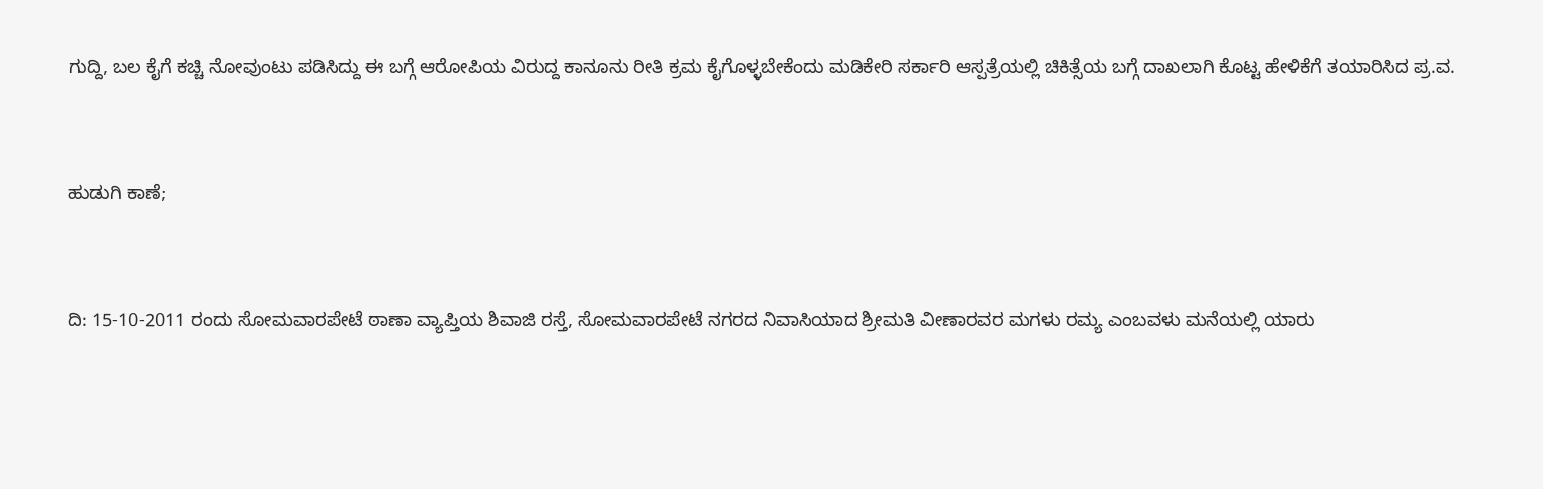ಗುದ್ದಿ, ಬಲ ಕೈಗೆ ಕಚ್ಚಿ ನೋವುಂಟು ಪಡಿಸಿದ್ದು ಈ ಬಗ್ಗೆ ಆರೋಪಿಯ ವಿರುದ್ದ ಕಾನೂನು ರೀತಿ ಕ್ರಮ ಕೈಗೊಳ್ಳಬೇಕೆಂದು ಮಡಿಕೇರಿ ಸರ್ಕಾರಿ ಆಸ್ಪತ್ರೆಯಲ್ಲಿ ಚಿಕಿತ್ಸೆಯ ಬಗ್ಗೆ ದಾಖಲಾಗಿ ಕೊಟ್ಟ ಹೇಳಿಕೆಗೆ ತಯಾರಿಸಿದ ಪ್ರ.ವ.


ಹುಡುಗಿ ಕಾಣೆ;


ದಿ: 15-10-2011 ರಂದು ಸೋಮವಾರಪೇಟೆ ಠಾಣಾ ವ್ಯಾಪ್ತಿಯ ಶಿವಾಜಿ ರಸ್ತೆ, ಸೋಮವಾರಪೇಟೆ ನಗರದ ನಿವಾಸಿಯಾದ ಶ್ರೀಮತಿ ವೀಣಾರವರ ಮಗಳು ರಮ್ಯ ಎಂಬವಳು ಮನೆಯಲ್ಲಿ ಯಾರು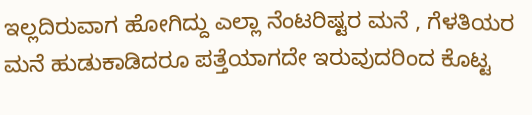ಇಲ್ಲದಿರುವಾಗ ಹೋಗಿದ್ದು ಎಲ್ಲಾ ನೆಂಟರಿಷ್ಟರ ಮನೆ , ಗೆಳತಿಯರ ಮನೆ ಹುಡುಕಾಡಿದರೂ ಪತ್ತೆಯಾಗದೇ ಇರುವುದರಿಂದ ಕೊಟ್ಟ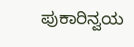ಪುಕಾರಿನ್ವಯ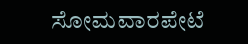ಸೋಮವಾರಪೇಟೆ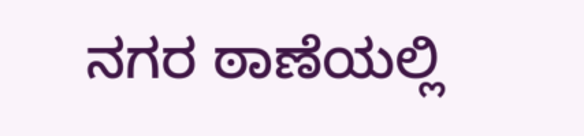ನಗರ ಠಾಣೆಯಲ್ಲಿ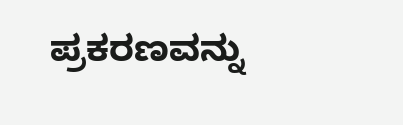ಪ್ರಕರಣವನ್ನು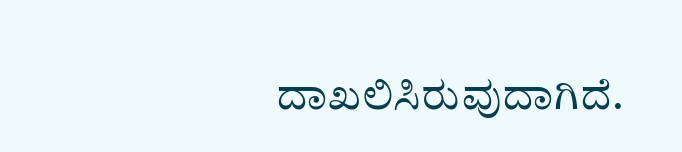ದಾಖಲಿಸಿರುವುದಾಗಿದೆ.